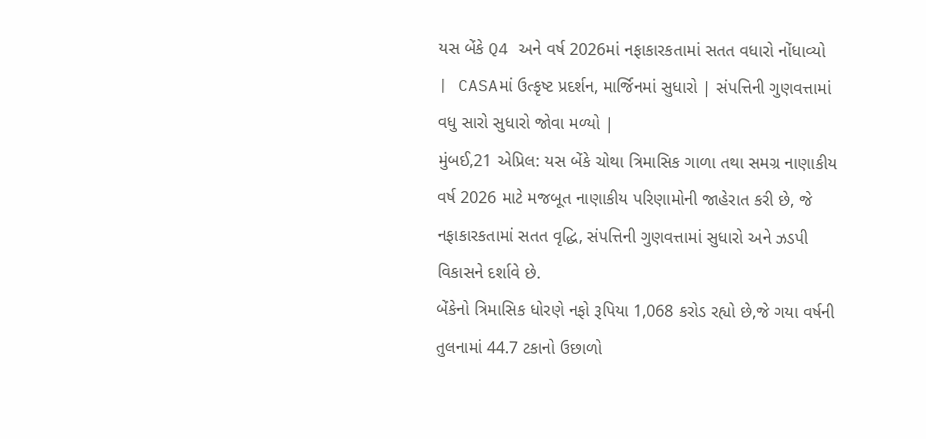યસ બેંકે Q4 અને વર્ષ 2026માં નફાકારકતામાં સતત વધારો નોંધાવ્યો
| CASAમાં ઉત્કૃષ્ટ પ્રદર્શન, માર્જિનમાં સુધારો | સંપત્તિની ગુણવત્તામાં વધુ સારો સુધારો જોવા મળ્યો |
મુંબઈ,21 એપ્રિલ: યસ બેંકે ચોથા ત્રિમાસિક ગાળા તથા સમગ્ર નાણાકીય વર્ષ 2026 માટે મજબૂત નાણાકીય પરિણામોની જાહેરાત કરી છે, જે નફાકારકતામાં સતત વૃદ્ધિ, સંપત્તિની ગુણવત્તામાં સુધારો અને ઝડપી વિકાસને દર્શાવે છે.
બેંકેનો ત્રિમાસિક ધોરણે નફો રૂપિયા 1,068 કરોડ રહ્યો છે,જે ગયા વર્ષની તુલનામાં 44.7 ટકાનો ઉછાળો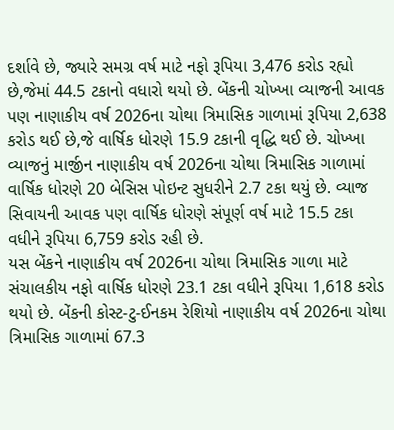દર્શાવે છે, જ્યારે સમગ્ર વર્ષ માટે નફો રૂપિયા 3,476 કરોડ રહ્યો છે,જેમાં 44.5 ટકાનો વધારો થયો છે. બેંકની ચોખ્ખા વ્યાજની આવક પણ નાણાકીય વર્ષ 2026ના ચોથા ત્રિમાસિક ગાળામાં રૂપિયા 2,638 કરોડ થઈ છે,જે વાર્ષિક ધોરણે 15.9 ટકાની વૃદ્ધિ થઈ છે. ચોખ્ખા વ્યાજનું માર્જીન નાણાકીય વર્ષ 2026ના ચોથા ત્રિમાસિક ગાળામાં વાર્ષિક ધોરણે 20 બેસિસ પોઇન્ટ સુધરીને 2.7 ટકા થયું છે. વ્યાજ સિવાયની આવક પણ વાર્ષિક ધોરણે સંપૂર્ણ વર્ષ માટે 15.5 ટકા વધીને રૂપિયા 6,759 કરોડ રહી છે.
યસ બેંકને નાણાકીય વર્ષ 2026ના ચોથા ત્રિમાસિક ગાળા માટે સંચાલકીય નફો વાર્ષિક ધોરણે 23.1 ટકા વધીને રૂપિયા 1,618 કરોડ થયો છે. બેંકની કોસ્ટ-ટુ-ઈનકમ રેશિયો નાણાકીય વર્ષ 2026ના ચોથા ત્રિમાસિક ગાળામાં 67.3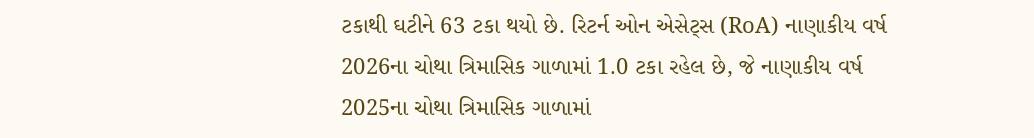ટકાથી ઘટીને 63 ટકા થયો છે. રિટર્ન ઓન એસેટ્સ (RoA) નાણાકીય વર્ષ 2026ના ચોથા ત્રિમાસિક ગાળામાં 1.0 ટકા રહેલ છે, જે નાણાકીય વર્ષ 2025ના ચોથા ત્રિમાસિક ગાળામાં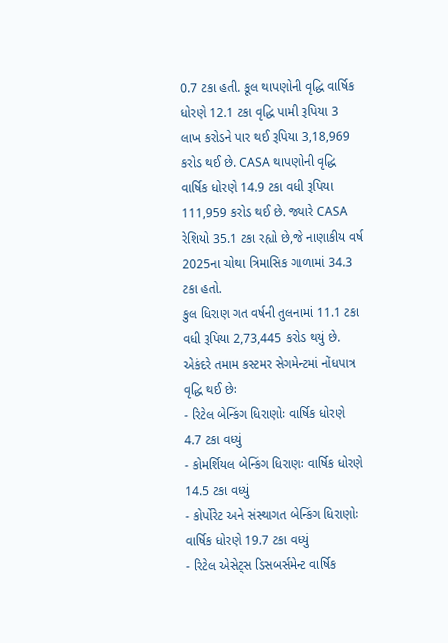0.7 ટકા હતી. કૂલ થાપણોની વૃદ્ધિ વાર્ષિક ધોરણે 12.1 ટકા વૃદ્ધિ પામી રૂપિયા 3 લાખ કરોડને પાર થઈ રૂપિયા 3,18,969 કરોડ થઈ છે. CASA થાપણોની વૃદ્ધિ વાર્ષિક ધોરણે 14.9 ટકા વધી રૂપિયા 111,959 કરોડ થઈ છે. જ્યારે CASA રેશિયો 35.1 ટકા રહ્યો છે,જે નાણાકીય વર્ષ 2025ના ચોથા ત્રિમાસિક ગાળામાં 34.3 ટકા હતો.
કુલ ધિરાણ ગત વર્ષની તુલનામાં 11.1 ટકા વધી રૂપિયા 2,73,445 કરોડ થયું છે. એકંદરે તમામ કસ્ટમર સેગમેન્ટમાં નોંધપાત્ર વૃદ્ધિ થઈ છેઃ
- રિટેલ બેન્કિંગ ધિરાણોઃ વાર્ષિક ધોરણે 4.7 ટકા વધ્યું
- કોમર્શિયલ બેન્કિંગ ધિરાણઃ વાર્ષિક ધોરણે 14.5 ટકા વધ્યું
- કોર્પોરેટ અને સંસ્થાગત બેન્કિંગ ધિરાણોઃ વાર્ષિક ધોરણે 19.7 ટકા વધ્યું
- રિટેલ એસેટ્સ ડિસબર્સમેન્ટ વાર્ષિક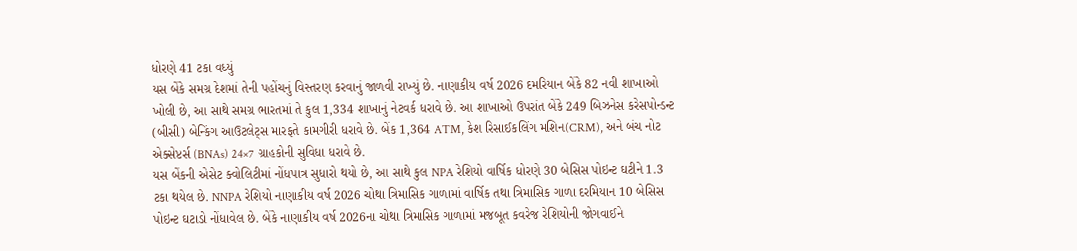ધોરણે 41 ટકા વધ્યું
યસ બેંકે સમગ્ર દેશમાં તેની પહોંચનું વિસ્તરણ કરવાનું જાળવી રાખ્યું છે. નાણાકીય વર્ષ 2026 દમરિયાન બેંકે 82 નવી શાખાઓ ખોલી છે, આ સાથે સમગ્ર ભારતમાં તે કુલ 1,334 શાખાનું નેટવર્ક ધરાવે છે. આ શાખાઓ ઉપરાંત બેંકે 249 બિઝનેસ કરેસપોન્ડન્ટ (બીસી) બેન્કિંગ આઉટલેટ્સ મારફતે કામગીરી ધરાવે છે. બેંક 1,364 ATM, કેશ રિસાઈકલિંગ મશિન(CRM), અને બંચ નોટ એક્સેપ્ટર્સ (BNAs) 24×7 ગ્રાહકોની સુવિધા ધરાવે છે.
યસ બેંકની એસેટ ક્વોલિટીમાં નોંધપાત્ર સુધારો થયો છે, આ સાથે કુલ NPA રેશિયો વાર્ષિક ધોરણે 30 બેસિસ પોઇન્ટ ઘટીને 1.3 ટકા થયેલ છે. NNPA રેશિયો નાણાકીય વર્ષ 2026 ચોથા ત્રિમાસિક ગાળામાં વાર્ષિક તથા ત્રિમાસિક ગાળા દરમિયાન 10 બેસિસ પોઇન્ટ ઘટાડો નોંધાવેલ છે. બેંકે નાણાકીય વર્ષ 2026ના ચોથા ત્રિમાસિક ગાળામાં મજબૂત કવરેજ રેશિયોની જોગવાઈને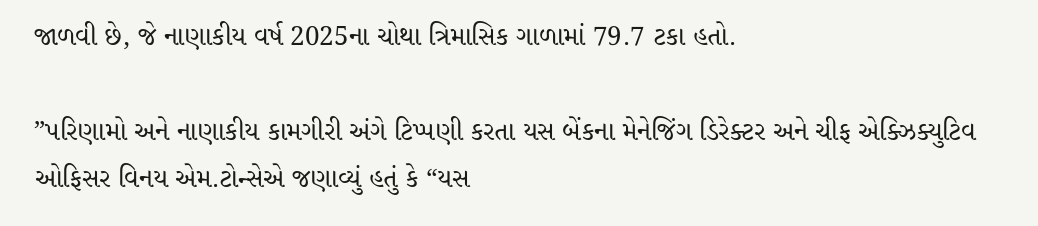જાળવી છે, જે નાણાકીય વર્ષ 2025ના ચોથા ત્રિમાસિક ગાળામાં 79.7 ટકા હતો.

”પરિણામો અને નાણાકીય કામગીરી અંગે ટિપ્પણી કરતા યસ બેંકના મેનેજિંગ ડિરેક્ટર અને ચીફ એક્ઝિક્યુટિવ ઓફિસર વિનય એમ.ટોન્સેએ જણાવ્યું હતું કે “યસ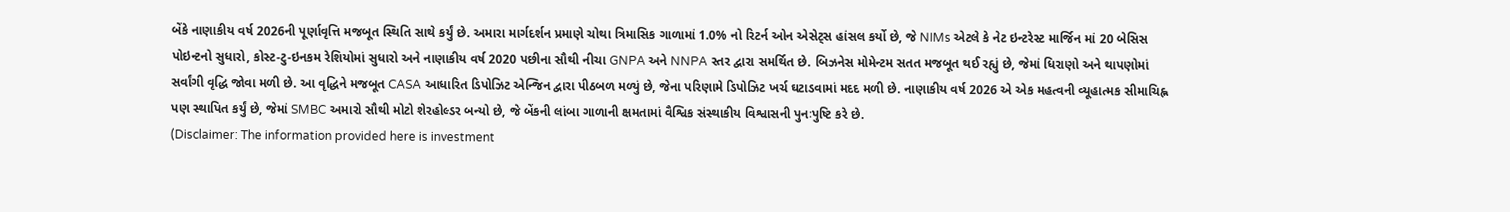બેંકે નાણાકીય વર્ષ 2026ની પૂર્ણાવૃત્તિ મજબૂત સ્થિતિ સાથે કર્યું છે. અમારા માર્ગદર્શન પ્રમાણે ચોથા ત્રિમાસિક ગાળામાં 1.0% નો રિટર્ન ઓન એસેટ્સ હાંસલ કર્યો છે, જે NIMs એટલે કે નેટ ઇન્ટરેસ્ટ માર્જિન માં 20 બેસિસ પોઇન્ટનો સુધારો, કોસ્ટ-ટુ-ઇનકમ રેશિયોમાં સુધારો અને નાણાકીય વર્ષ 2020 પછીના સૌથી નીચા GNPA અને NNPA સ્તર દ્વારા સમર્થિત છે. બિઝનેસ મોમેન્ટમ સતત મજબૂત થઈ રહ્યું છે, જેમાં ધિરાણો અને થાપણોમાં સર્વાંગી વૃદ્ધિ જોવા મળી છે. આ વૃદ્ધિને મજબૂત CASA આધારિત ડિપોઝિટ એન્જિન દ્વારા પીઠબળ મળ્યું છે, જેના પરિણામે ડિપોઝિટ ખર્ચ ઘટાડવામાં મદદ મળી છે. નાણાકીય વર્ષ 2026 એ એક મહત્વની વ્યૂહાત્મક સીમાચિહ્ન પણ સ્થાપિત કર્યું છે, જેમાં SMBC અમારો સૌથી મોટો શેરહોલ્ડર બન્યો છે, જે બેંકની લાંબા ગાળાની ક્ષમતામાં વૈશ્વિક સંસ્થાકીય વિશ્વાસની પુનઃપુષ્ટિ કરે છે.
(Disclaimer: The information provided here is investment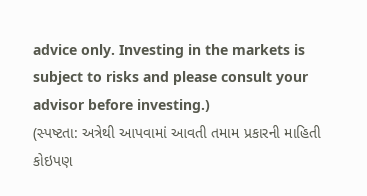advice only. Investing in the markets is subject to risks and please consult your advisor before investing.)
(સ્પષ્ટતા: અત્રેથી આપવામાં આવતી તમામ પ્રકારની માહિતી કોઇપણ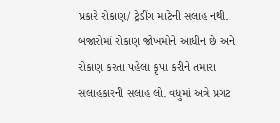પ્રકારે રોકાણ/ ટ્રેડીંગ માટેની સલાહ નથી. બજારોમાં રોકાણ જોખમોને આધીન છે અને રોકાણ કરતા પહેલા કૃપા કરીને તમારા સલાહકારની સલાહ લો. વધુમાં અત્રે પ્રગટ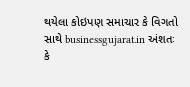થયેલા કોઇપણ સમાચાર કે વિગતો સાથે businessgujarat.in અંશતઃ કે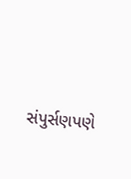સંપુર્સણપણે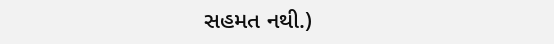સહમત નથી.)